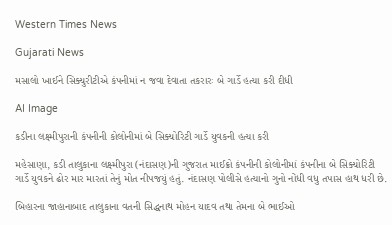Western Times News

Gujarati News

મસાલો ખાઈને સિક્યુરીટીએ કંપનીમાં ન જવા દેવાતા તકરારઃ બે ગાર્ડે હત્યા કરી દીધી

AI Image

કડીના લક્ષ્મીપુરાની કંપનીની કોલોનીમાં બે સિક્યોરિટી ગાર્ડે યુવકની હત્યા કરી

મહેસાણા, કડી તાલુકાના લક્ષ્મીપુરા (નંદાસણ)ની ગુજરાત માઈક્રો કંપનીની કોલોનીમાં કંપનીના બે સિક્યોરિટી ગાર્ડે યુવકને ઢોર માર મારતાં તેનું મોત નીપજયું હતું. નંદાસણ પોલીસે હત્યાનો ગુનો નોંધી વધુ તપાસ હાથ ધરી છે.

બિહારના જાહાનાબાદ તાલુકાના વતની સિદ્ધનાથ મોહન યાદવ તથા તેમના બે ભાઈઓ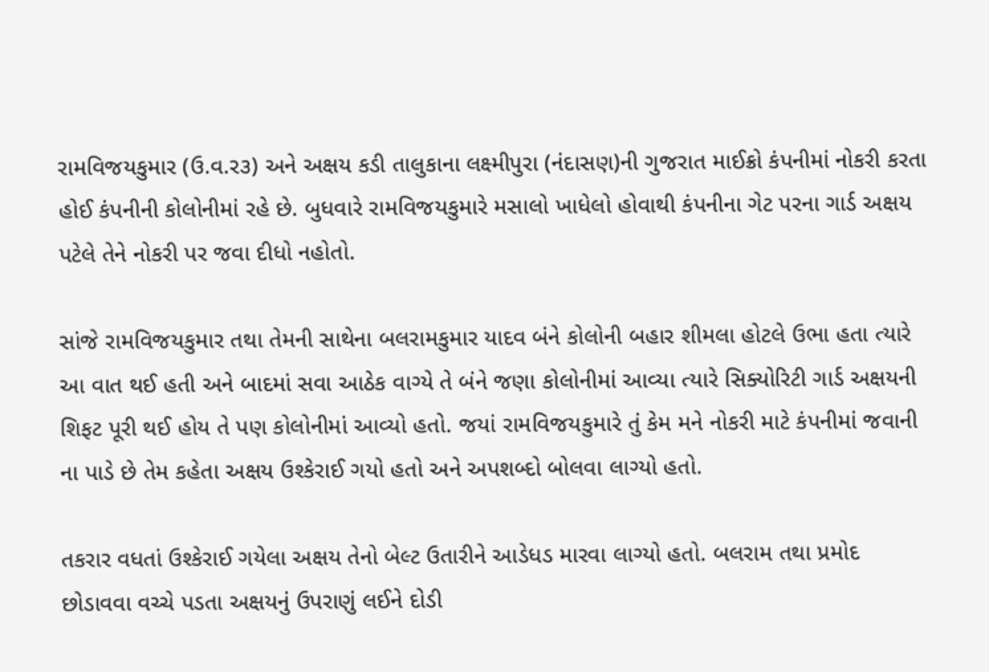રામવિજયકુમાર (ઉ.વ.ર૩) અને અક્ષય કડી તાલુકાના લક્ષ્મીપુરા (નંદાસણ)ની ગુજરાત માઈક્રો કંપનીમાં નોકરી કરતા હોઈ કંપનીની કોલોનીમાં રહે છે. બુધવારે રામવિજયકુમારે મસાલો ખાધેલો હોવાથી કંપનીના ગેટ પરના ગાર્ડ અક્ષય પટેલે તેને નોકરી પર જવા દીધો નહોતો.

સાંજે રામવિજયકુમાર તથા તેમની સાથેના બલરામકુમાર યાદવ બંને કોલોની બહાર શીમલા હોટલે ઉભા હતા ત્યારે આ વાત થઈ હતી અને બાદમાં સવા આઠેક વાગ્યે તે બંને જણા કોલોનીમાં આવ્યા ત્યારે સિક્યોરિટી ગાર્ડ અક્ષયની શિફટ પૂરી થઈ હોય તે પણ કોલોનીમાં આવ્યો હતો. જયાં રામવિજયકુમારે તું કેમ મને નોકરી માટે કંપનીમાં જવાની ના પાડે છે તેમ કહેતા અક્ષય ઉશ્કેરાઈ ગયો હતો અને અપશબ્દો બોલવા લાગ્યો હતો.

તકરાર વધતાં ઉશ્કેરાઈ ગયેલા અક્ષય તેનો બેલ્ટ ઉતારીને આડેધડ મારવા લાગ્યો હતો. બલરામ તથા પ્રમોદ છોડાવવા વચ્ચે પડતા અક્ષયનું ઉપરાણું લઈને દોડી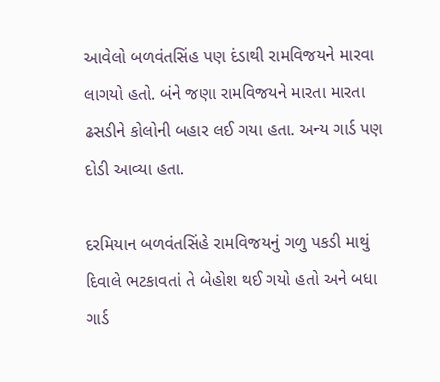આવેલો બળવંતસિંહ પણ દંડાથી રામવિજયને મારવા લાગયો હતો. બંને જણા રામવિજયને મારતા મારતા ઢસડીને કોલોની બહાર લઈ ગયા હતા. અન્ય ગાર્ડ પણ દોડી આવ્યા હતા.

દરમિયાન બળવંતસિંહે રામવિજયનું ગળુ પકડી માથું દિવાલે ભટકાવતાં તે બેહોશ થઈ ગયો હતો અને બધા ગાર્ડ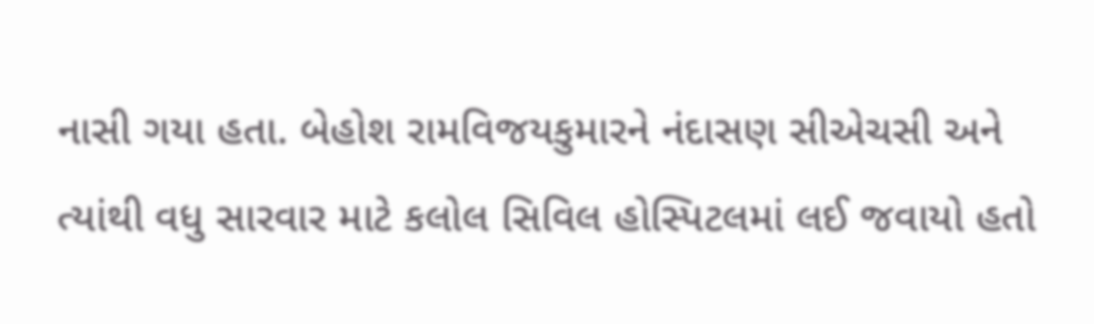નાસી ગયા હતા. બેહોશ રામવિજયકુમારને નંદાસણ સીએચસી અને ત્યાંથી વધુ સારવાર માટે કલોલ સિવિલ હોસ્પિટલમાં લઈ જવાયો હતો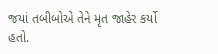જયાં તબીબોએ તેને મૃત જાહેર કર્યો હતો.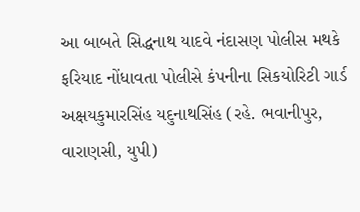આ બાબતે સિદ્ધનાથ યાદવે નંદાસણ પોલીસ મથકે ફરિયાદ નોંધાવતા પોલીસે કંપનીના સિકયોરિટી ગાર્ડ અક્ષયકુમારસિંહ યદુનાથસિંહ (રહે. ભવાનીપુર, વારાણસી, યુપી)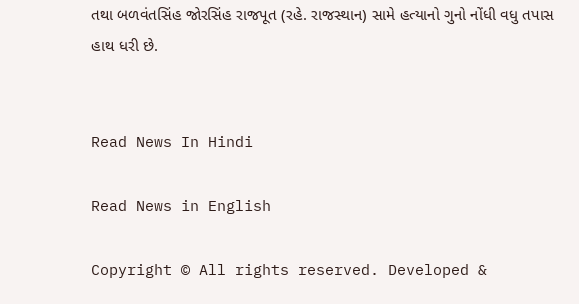તથા બળવંતસિંહ જોરસિંહ રાજપૂત (રહે. રાજસ્થાન) સામે હત્યાનો ગુનો નોંધી વધુ તપાસ હાથ ધરી છે.


Read News In Hindi

Read News in English

Copyright © All rights reserved. Developed &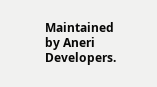Maintained by Aneri Developers.